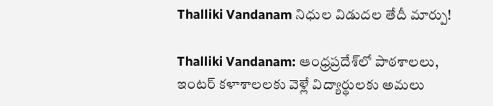Thalliki Vandanam నిధుల విడుదల తేదీ మార్పు!

Thalliki Vandanam: ఆంధ్రప్రదేశ్‌లో పాఠశాలలు, ఇంటర్ కళాశాలలకు వెళ్లే విద్యార్థులకు అమలు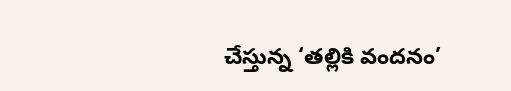చేస్తున్న ‘తల్లికి వందనం’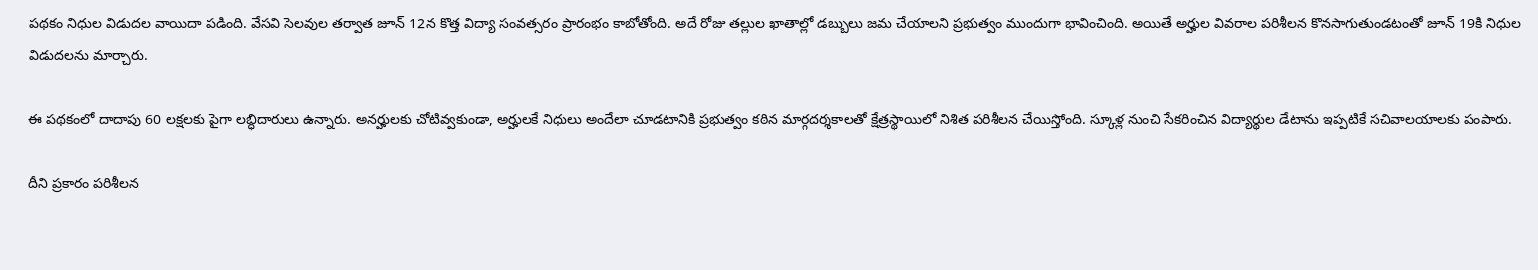పథకం నిధుల విడుదల వాయిదా పడింది. వేసవి సెలవుల తర్వాత జూన్ 12న కొత్త విద్యా సంవత్సరం ప్రారంభం కాబోతోంది. అదే రోజు తల్లుల ఖాతాల్లో డబ్బులు జమ చేయాలని ప్రభుత్వం ముందుగా భావించింది. అయితే అర్హుల వివరాల పరిశీలన కొనసాగుతుండటంతో జూన్ 19కి నిధుల విడుదలను మార్చారు.

ఈ పథకంలో దాదాపు 60 లక్షలకు పైగా లబ్ధిదారులు ఉన్నారు. అనర్హులకు చోటివ్వకుండా, అర్హులకే నిధులు అందేలా చూడటానికి ప్రభుత్వం కఠిన మార్గదర్శకాలతో క్షేత్రస్థాయిలో నిశిత పరిశీలన చేయిస్తోంది. స్కూళ్ల నుంచి సేకరించిన విద్యార్థుల డేటాను ఇప్పటికే సచివాలయాలకు పంపారు.

దీని ప్రకారం పరిశీలన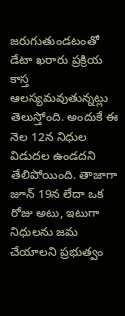జరుగుతుండటంతో డేటా ఖరారు ప్రక్రియ కాస్త ఆలస్యమవుతున్నట్లు తెలుస్తోంది. అందుకే ఈ నెల 12న నిధుల విడుదల ఉండదని తేలిపోయింది. తాజాగా జూన్ 19న లేదా ఒక రోజు అటు, ఇటుగా నిధులను జమ చేయాలని ప్రభుత్వం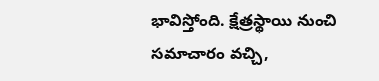భావిస్తోంది. క్షేత్రస్థాయి నుంచి సమాచారం వచ్చి,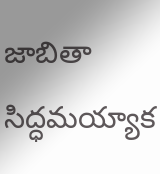జాబితా సిద్ధమయ్యాక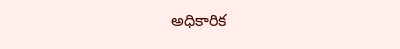అధికారిక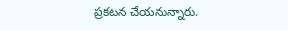ప్రకటన చేయనున్నారు.